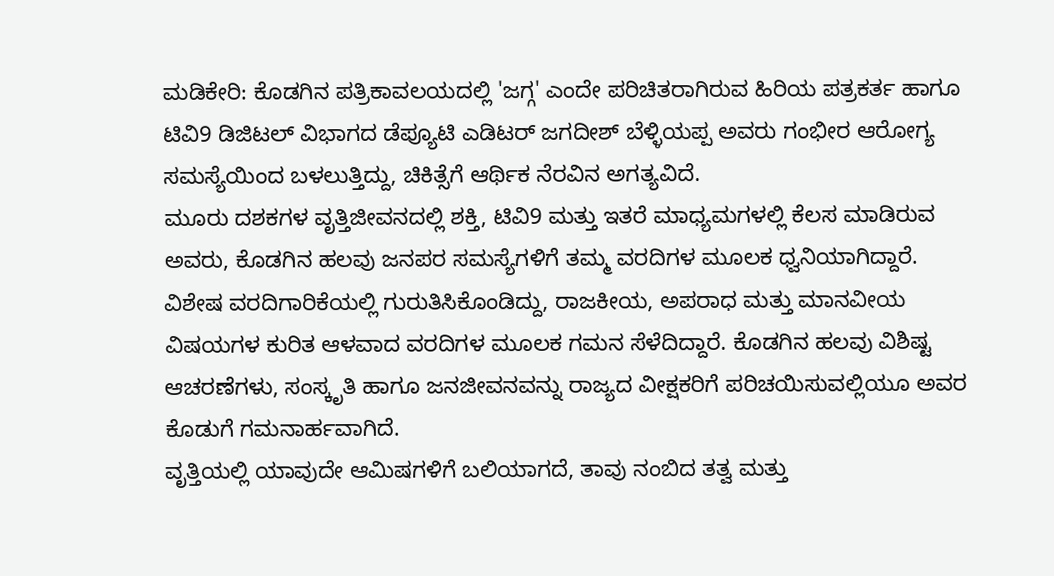ಮಡಿಕೇರಿ: ಕೊಡಗಿನ ಪತ್ರಿಕಾವಲಯದಲ್ಲಿ 'ಜಗ್ಗ' ಎಂದೇ ಪರಿಚಿತರಾಗಿರುವ ಹಿರಿಯ ಪತ್ರಕರ್ತ ಹಾಗೂ ಟಿವಿ9 ಡಿಜಿಟಲ್ ವಿಭಾಗದ ಡೆಪ್ಯೂಟಿ ಎಡಿಟರ್ ಜಗದೀಶ್ ಬೆಳ್ಳಿಯಪ್ಪ ಅವರು ಗಂಭೀರ ಆರೋಗ್ಯ ಸಮಸ್ಯೆಯಿಂದ ಬಳಲುತ್ತಿದ್ದು, ಚಿಕಿತ್ಸೆಗೆ ಆರ್ಥಿಕ ನೆರವಿನ ಅಗತ್ಯವಿದೆ.
ಮೂರು ದಶಕಗಳ ವೃತ್ತಿಜೀವನದಲ್ಲಿ ಶಕ್ತಿ, ಟಿವಿ9 ಮತ್ತು ಇತರೆ ಮಾಧ್ಯಮಗಳಲ್ಲಿ ಕೆಲಸ ಮಾಡಿರುವ ಅವರು, ಕೊಡಗಿನ ಹಲವು ಜನಪರ ಸಮಸ್ಯೆಗಳಿಗೆ ತಮ್ಮ ವರದಿಗಳ ಮೂಲಕ ಧ್ವನಿಯಾಗಿದ್ದಾರೆ. ವಿಶೇಷ ವರದಿಗಾರಿಕೆಯಲ್ಲಿ ಗುರುತಿಸಿಕೊಂಡಿದ್ದು, ರಾಜಕೀಯ, ಅಪರಾಧ ಮತ್ತು ಮಾನವೀಯ ವಿಷಯಗಳ ಕುರಿತ ಆಳವಾದ ವರದಿಗಳ ಮೂಲಕ ಗಮನ ಸೆಳೆದಿದ್ದಾರೆ. ಕೊಡಗಿನ ಹಲವು ವಿಶಿಷ್ಟ ಆಚರಣೆಗಳು, ಸಂಸ್ಕೃತಿ ಹಾಗೂ ಜನಜೀವನವನ್ನು ರಾಜ್ಯದ ವೀಕ್ಷಕರಿಗೆ ಪರಿಚಯಿಸುವಲ್ಲಿಯೂ ಅವರ ಕೊಡುಗೆ ಗಮನಾರ್ಹವಾಗಿದೆ.
ವೃತ್ತಿಯಲ್ಲಿ ಯಾವುದೇ ಆಮಿಷಗಳಿಗೆ ಬಲಿಯಾಗದೆ, ತಾವು ನಂಬಿದ ತತ್ವ ಮತ್ತು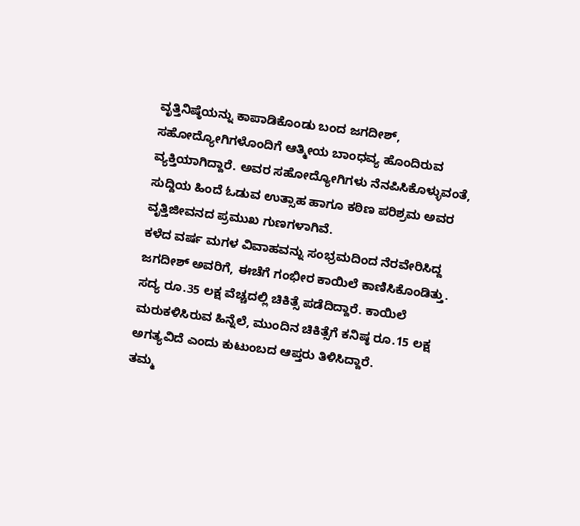ವೃತ್ತಿನಿಷ್ಠೆಯನ್ನು ಕಾಪಾಡಿಕೊಂಡು ಬಂದ ಜಗದೀಶ್, ಸಹೋದ್ಯೋಗಿಗಳೊಂದಿಗೆ ಆತ್ಮೀಯ ಬಾಂಧವ್ಯ ಹೊಂದಿರುವ ವ್ಯಕ್ತಿಯಾಗಿದ್ದಾರೆ. ಅವರ ಸಹೋದ್ಯೋಗಿಗಳು ನೆನಪಿಸಿಕೊಳ್ಳುವಂತೆ, ಸುದ್ದಿಯ ಹಿಂದೆ ಓಡುವ ಉತ್ಸಾಹ ಹಾಗೂ ಕಠಿಣ ಪರಿಶ್ರಮ ಅವರ ವೃತ್ತಿಜೀವನದ ಪ್ರಮುಖ ಗುಣಗಳಾಗಿವೆ.
ಕಳೆದ ವರ್ಷ ಮಗಳ ವಿವಾಹವನ್ನು ಸಂಭ್ರಮದಿಂದ ನೆರವೇರಿಸಿದ್ದ ಜಗದೀಶ್ ಅವರಿಗೆ, ಈಚೆಗೆ ಗಂಭೀರ ಕಾಯಿಲೆ ಕಾಣಿಸಿಕೊಂಡಿತ್ತು. ಸದ್ಯ ರೂ.35 ಲಕ್ಷ ವೆಚ್ಚದಲ್ಲಿ ಚಿಕಿತ್ಸೆ ಪಡೆದಿದ್ದಾರೆ. ಕಾಯಿಲೆ ಮರುಕಳಿಸಿರುವ ಹಿನ್ನೆಲೆ, ಮುಂದಿನ ಚಿಕಿತ್ಸೆಗೆ ಕನಿಷ್ಠ ರೂ.15 ಲಕ್ಷ ಅಗತ್ಯವಿದೆ ಎಂದು ಕುಟುಂಬದ ಆಪ್ತರು ತಿಳಿಸಿದ್ದಾರೆ.
ತಮ್ಮ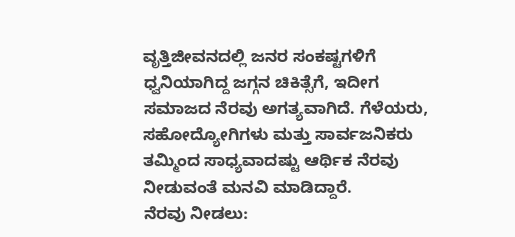ವೃತ್ತಿಜೀವನದಲ್ಲಿ ಜನರ ಸಂಕಷ್ಟಗಳಿಗೆ ಧ್ವನಿಯಾಗಿದ್ದ ಜಗ್ಗನ ಚಿಕಿತ್ಸೆಗೆ, ಇದೀಗ ಸಮಾಜದ ನೆರವು ಅಗತ್ಯವಾಗಿದೆ. ಗೆಳೆಯರು, ಸಹೋದ್ಯೋಗಿಗಳು ಮತ್ತು ಸಾರ್ವಜನಿಕರು ತಮ್ಮಿಂದ ಸಾಧ್ಯವಾದಷ್ಟು ಆರ್ಥಿಕ ನೆರವು ನೀಡುವಂತೆ ಮನವಿ ಮಾಡಿದ್ದಾರೆ.
ನೆರವು ನೀಡಲು: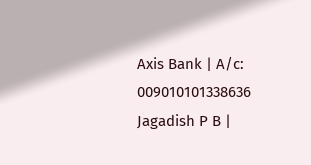Axis Bank | A/c: 009010101338636
Jagadish P B |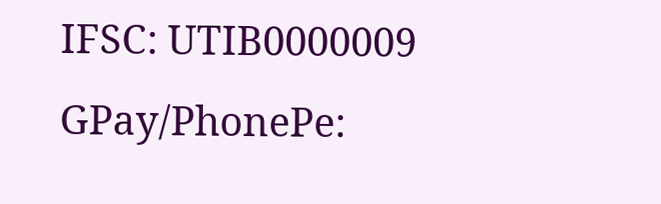IFSC: UTIB0000009
GPay/PhonePe: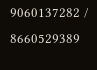9060137282 / 8660529389